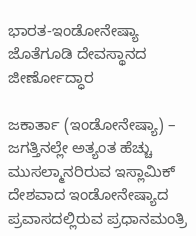ಭಾರತ-ಇಂಡೋನೇಷ್ಯಾ ಜೊತೆಗೂಡಿ ದೇವಸ್ಥಾನದ ಜೀರ್ಣೋದ್ಧಾರ

ಜಕಾರ್ತಾ (ಇಂಡೋನೇಷ್ಯಾ) – ಜಗತ್ತಿನಲ್ಲೇ ಅತ್ಯಂತ ಹೆಚ್ಚು ಮುಸಲ್ಮಾನರಿರುವ ಇಸ್ಲಾಮಿಕ್ ದೇಶವಾದ ಇಂಡೋನೇಷ್ಯಾದ ಪ್ರವಾಸದಲ್ಲಿರುವ ಪ್ರಧಾನಮಂತ್ರಿ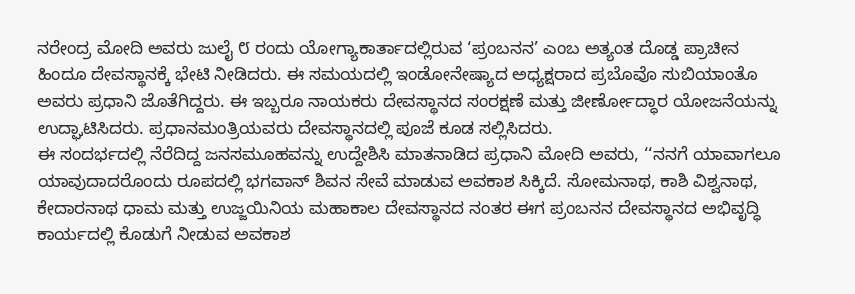ನರೇಂದ್ರ ಮೋದಿ ಅವರು ಜುಲೈ ೮ ರಂದು ಯೋಗ್ಯಾಕಾರ್ತಾದಲ್ಲಿರುವ ‘ಪ್ರಂಬನನ’ ಎಂಬ ಅತ್ಯಂತ ದೊಡ್ಡ ಪ್ರಾಚೀನ ಹಿಂದೂ ದೇವಸ್ಥಾನಕ್ಕೆ ಭೇಟಿ ನೀಡಿದರು. ಈ ಸಮಯದಲ್ಲಿ ಇಂಡೋನೇಷ್ಯಾದ ಅಧ್ಯಕ್ಷರಾದ ಪ್ರಬೊವೊ ಸುಬಿಯಾಂತೊ ಅವರು ಪ್ರಧಾನಿ ಜೊತೆಗಿದ್ದರು. ಈ ಇಬ್ಬರೂ ನಾಯಕರು ದೇವಸ್ಥಾನದ ಸಂರಕ್ಷಣೆ ಮತ್ತು ಜೀರ್ಣೋದ್ಧಾರ ಯೋಜನೆಯನ್ನು ಉದ್ಘಾಟಿಸಿದರು. ಪ್ರಧಾನಮಂತ್ರಿಯವರು ದೇವಸ್ಥಾನದಲ್ಲಿ ಪೂಜೆ ಕೂಡ ಸಲ್ಲಿಸಿದರು.
ಈ ಸಂದರ್ಭದಲ್ಲಿ ನೆರೆದಿದ್ದ ಜನಸಮೂಹವನ್ನು ಉದ್ದೇಶಿಸಿ ಮಾತನಾಡಿದ ಪ್ರಧಾನಿ ಮೋದಿ ಅವರು, ‘‘ನನಗೆ ಯಾವಾಗಲೂ ಯಾವುದಾದರೊಂದು ರೂಪದಲ್ಲಿ ಭಗವಾನ್ ಶಿವನ ಸೇವೆ ಮಾಡುವ ಅವಕಾಶ ಸಿಕ್ಕಿದೆ. ಸೋಮನಾಥ, ಕಾಶಿ ವಿಶ್ವನಾಥ, ಕೇದಾರನಾಥ ಧಾಮ ಮತ್ತು ಉಜ್ಜಯಿನಿಯ ಮಹಾಕಾಲ ದೇವಸ್ಥಾನದ ನಂತರ ಈಗ ಪ್ರಂಬನನ ದೇವಸ್ಥಾನದ ಅಭಿವೃದ್ಧಿ ಕಾರ್ಯದಲ್ಲಿ ಕೊಡುಗೆ ನೀಡುವ ಅವಕಾಶ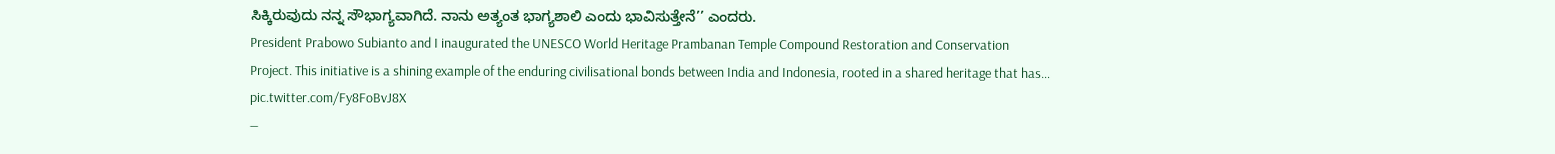ಸಿಕ್ಕಿರುವುದು ನನ್ನ ಸೌಭಾಗ್ಯವಾಗಿದೆ. ನಾನು ಅತ್ಯಂತ ಭಾಗ್ಯಶಾಲಿ ಎಂದು ಭಾವಿಸುತ್ತೇನೆ’’ ಎಂದರು.
President Prabowo Subianto and I inaugurated the UNESCO World Heritage Prambanan Temple Compound Restoration and Conservation Project. This initiative is a shining example of the enduring civilisational bonds between India and Indonesia, rooted in a shared heritage that has… pic.twitter.com/Fy8FoBvJ8X
—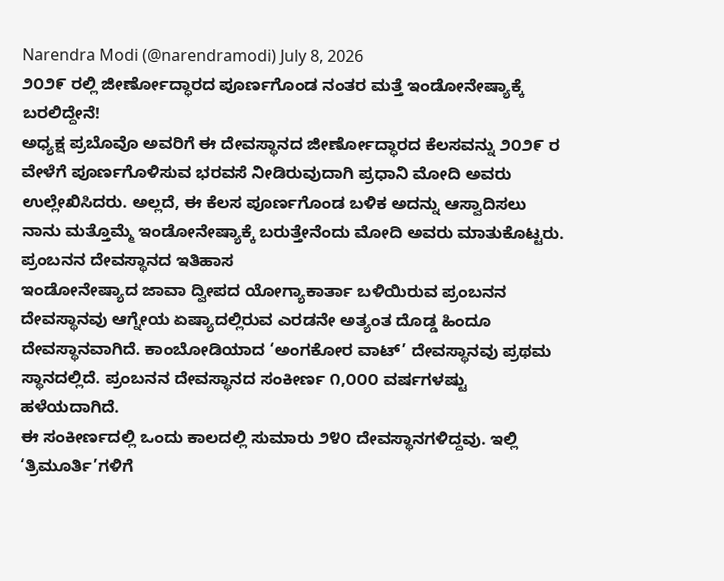Narendra Modi (@narendramodi) July 8, 2026
೨೦೨೯ ರಲ್ಲಿ ಜೀರ್ಣೋದ್ಧಾರದ ಪೂರ್ಣಗೊಂಡ ನಂತರ ಮತ್ತೆ ಇಂಡೋನೇಷ್ಯಾಕ್ಕೆ ಬರಲಿದ್ದೇನೆ!
ಅಧ್ಯಕ್ಷ ಪ್ರಬೊವೊ ಅವರಿಗೆ ಈ ದೇವಸ್ಥಾನದ ಜೀರ್ಣೋದ್ಧಾರದ ಕೆಲಸವನ್ನು ೨೦೨೯ ರ ವೇಳೆಗೆ ಪೂರ್ಣಗೊಳಿಸುವ ಭರವಸೆ ನೀಡಿರುವುದಾಗಿ ಪ್ರಧಾನಿ ಮೋದಿ ಅವರು ಉಲ್ಲೇಖಿಸಿದರು. ಅಲ್ಲದೆ, ಈ ಕೆಲಸ ಪೂರ್ಣಗೊಂಡ ಬಳಿಕ ಅದನ್ನು ಆಸ್ವಾದಿಸಲು ನಾನು ಮತ್ತೊಮ್ಮೆ ಇಂಡೋನೇಷ್ಯಾಕ್ಕೆ ಬರುತ್ತೇನೆಂದು ಮೋದಿ ಅವರು ಮಾತುಕೊಟ್ಟರು.
ಪ್ರಂಬನನ ದೇವಸ್ಥಾನದ ಇತಿಹಾಸ
ಇಂಡೋನೇಷ್ಯಾದ ಜಾವಾ ದ್ವೀಪದ ಯೋಗ್ಯಾಕಾರ್ತಾ ಬಳಿಯಿರುವ ಪ್ರಂಬನನ ದೇವಸ್ಥಾನವು ಆಗ್ನೇಯ ಏಷ್ಯಾದಲ್ಲಿರುವ ಎರಡನೇ ಅತ್ಯಂತ ದೊಡ್ಡ ಹಿಂದೂ ದೇವಸ್ಥಾನವಾಗಿದೆ. ಕಾಂಬೋಡಿಯಾದ ‘ಅಂಗಕೋರ ವಾಟ್’ ದೇವಸ್ಥಾನವು ಪ್ರಥಮ ಸ್ಥಾನದಲ್ಲಿದೆ. ಪ್ರಂಬನನ ದೇವಸ್ಥಾನದ ಸಂಕೀರ್ಣ ೧,೦೦೦ ವರ್ಷಗಳಷ್ಟು ಹಳೆಯದಾಗಿದೆ.
ಈ ಸಂಕೀರ್ಣದಲ್ಲಿ ಒಂದು ಕಾಲದಲ್ಲಿ ಸುಮಾರು ೨೪೦ ದೇವಸ್ಥಾನಗಳಿದ್ದವು. ಇಲ್ಲಿ ‘ತ್ರಿಮೂರ್ತಿ’ಗಳಿಗೆ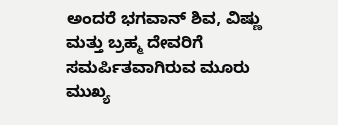ಅಂದರೆ ಭಗವಾನ್ ಶಿವ, ವಿಷ್ಣು ಮತ್ತು ಬ್ರಹ್ಮ ದೇವರಿಗೆ ಸಮರ್ಪಿತವಾಗಿರುವ ಮೂರು ಮುಖ್ಯ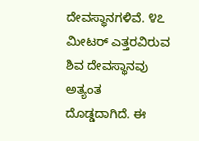ದೇವಸ್ಥಾನಗಳಿವೆ. ೪೭ ಮೀಟರ್ ಎತ್ತರವಿರುವ ಶಿವ ದೇವಸ್ಥಾನವು ಅತ್ಯಂತ ದೊಡ್ಡದಾಗಿದೆ. ಈ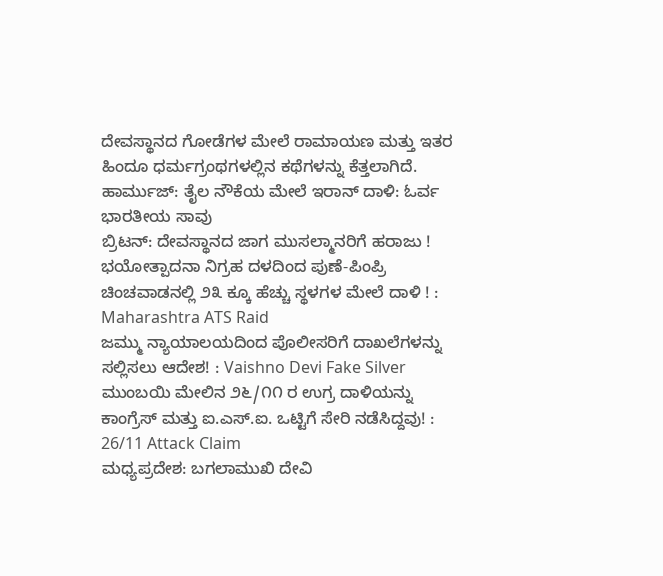ದೇವಸ್ಥಾನದ ಗೋಡೆಗಳ ಮೇಲೆ ರಾಮಾಯಣ ಮತ್ತು ಇತರ ಹಿಂದೂ ಧರ್ಮಗ್ರಂಥಗಳಲ್ಲಿನ ಕಥೆಗಳನ್ನು ಕೆತ್ತಲಾಗಿದೆ.
ಹಾರ್ಮುಜ್: ತೈಲ ನೌಕೆಯ ಮೇಲೆ ಇರಾನ್ ದಾಳಿ: ಓರ್ವ ಭಾರತೀಯ ಸಾವು
ಬ್ರಿಟನ್: ದೇವಸ್ಥಾನದ ಜಾಗ ಮುಸಲ್ಮಾನರಿಗೆ ಹರಾಜು !
ಭಯೋತ್ಪಾದನಾ ನಿಗ್ರಹ ದಳದಿಂದ ಪುಣೆ-ಪಿಂಪ್ರಿ ಚಿಂಚವಾಡನಲ್ಲಿ ೨೩ ಕ್ಕೂ ಹೆಚ್ಚು ಸ್ಥಳಗಳ ಮೇಲೆ ದಾಳಿ ! : Maharashtra ATS Raid
ಜಮ್ಮು ನ್ಯಾಯಾಲಯದಿಂದ ಪೊಲೀಸರಿಗೆ ದಾಖಲೆಗಳನ್ನು ಸಲ್ಲಿಸಲು ಆದೇಶ! : Vaishno Devi Fake Silver
ಮುಂಬಯಿ ಮೇಲಿನ ೨೬/೧೧ ರ ಉಗ್ರ ದಾಳಿಯನ್ನು ಕಾಂಗ್ರೆಸ್ ಮತ್ತು ಐ.ಎಸ್.ಐ. ಒಟ್ಟಿಗೆ ಸೇರಿ ನಡೆಸಿದ್ದವು! : 26/11 Attack Claim
ಮಧ್ಯಪ್ರದೇಶ: ಬಗಲಾಮುಖಿ ದೇವಿ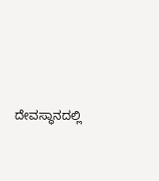ದೇವಸ್ಥಾನದಲ್ಲಿ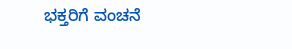ಭಕ್ತರಿಗೆ ವಂಚನೆ